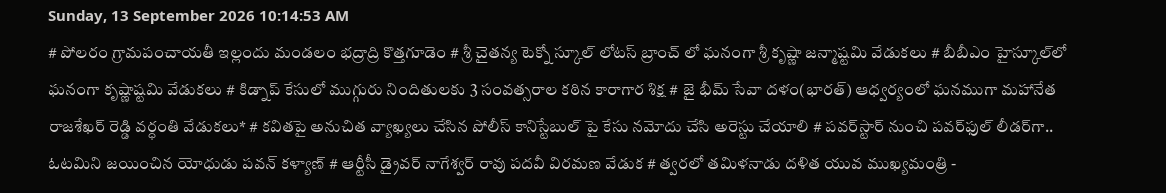Sunday, 13 September 2026 10:14:53 AM
# పోలరం గ్రామపంచాయతీ ఇల్లందు మండలం భద్రాద్రి కొత్తగూడెం # శ్రీ చైతన్య టెక్నో స్కూల్ లోటస్ బ్రాంచ్ లో ఘనంగా శ్రీ కృష్ణా జన్మాష్టమి వేడుకలు # బీబీఎం హైస్కూల్‌లో ఘనంగా కృష్ణాష్టమి వేడుకలు # కిడ్నాప్ కేసులో ముగ్గురు నిందితులకు 3 సంవత్సరాల కఠిన కారాగార శిక్ష # జై భీమ్ సేవా దళం(భారత్) ఆధ్వర్యంలో ఘనముగా మహానేత రాజశేఖర్ రెడ్డి వర్ధంతి వేడుకలు* # కవితపై అనుచిత వ్యాఖ్యలు చేసిన పోలీస్ కానిస్టేబుల్ పై కేసు నమోదు చేసి అరెస్టు చేయాలి # పవర్‌స్టార్ నుంచి పవర్‌ఫుల్ లీడర్‌గా.. ఓటమిని జయించిన యోధుడు పవన్ కళ్యాణ్ # ఆర్టీసీ డ్రైవర్ నాగేశ్వర్ రావు పదవీ విరమణ వేడుక # త్వరలో తమిళనాడు దళిత యువ ముఖ్యమంత్రి -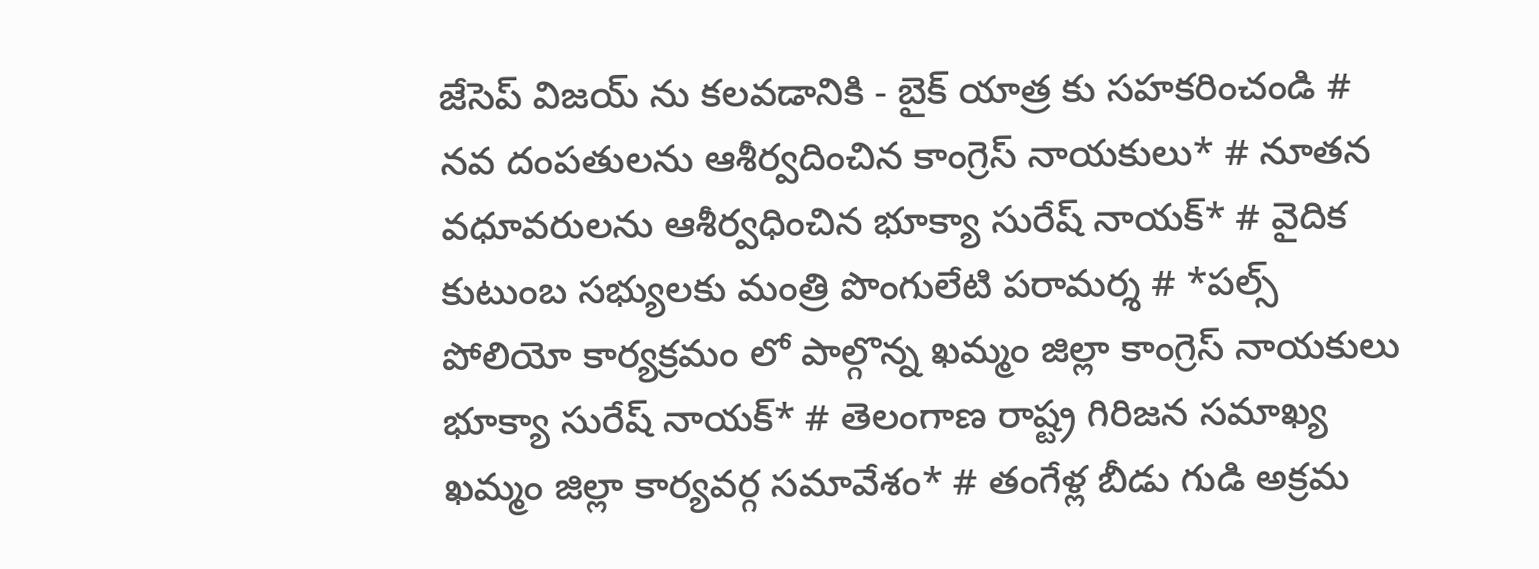జేసెప్ విజయ్ ను కలవడానికి - బైక్ యాత్ర కు సహకరించండి # నవ దంపతులను ఆశీర్వదించిన కాంగ్రెస్ నాయకులు* # నూతన వధూవరులను ఆశీర్వధించిన భూక్యా సురేష్ నాయక్* # వైదిక కుటుంబ సభ్యులకు మంత్రి పొంగులేటి పరామర్శ # *పల్స్ పోలియో కార్యక్రమం లో పాల్గొన్న ఖమ్మం జిల్లా కాంగ్రెస్ నాయకులు భూక్యా సురేష్ నాయక్* # తెలంగాణ రాష్ట్ర గిరిజన సమాఖ్య ఖమ్మం జిల్లా కార్యవర్గ సమావేశం* # తంగేళ్ల బీడు గుడి అక్రమ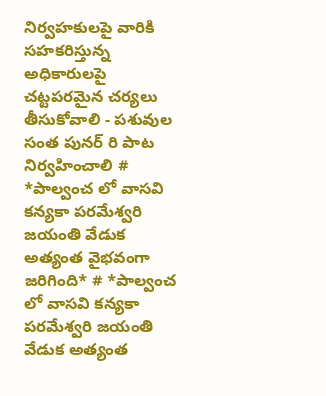నిర్వహకులపై వారికి సహకరిస్తున్న అధికారులపై చట్టపరమైన చర్యలు తీసుకోవాలి - పశువుల సంత పునర్ రి పాట నిర్వహించాలి # *పాల్వంచ లో వాసవి కన్యకా పరమేశ్వరి జయంతి వేడుక అత్యంత వైభవంగా జరిగింది* # *పాల్వంచ లో వాసవి కన్యకా పరమేశ్వరి జయంతి వేడుక అత్యంత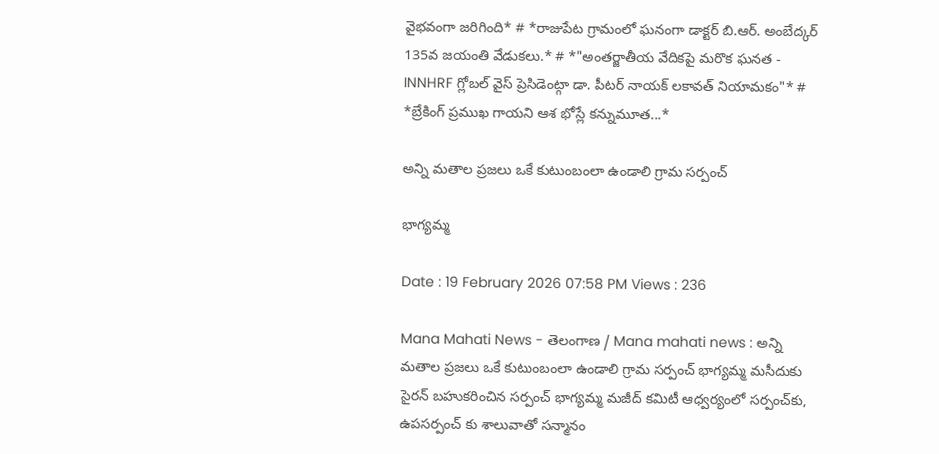వైభవంగా జరిగింది* # *రాజుపేట గ్రామంలో ఘనంగా డాక్టర్ బి.ఆర్. అంబేద్కర్ 135వ జయంతి వేడుకలు.* # *"అంతర్జాతీయ వేదికపై మరొక ఘనత - INNHRF గ్లోబల్ వైస్ ప్రెసిడెంట్గా డా. పీటర్ నాయక్ లకావత్ నియామకం"* # *బ్రేకింగ్ ప్రముఖ గాయని ఆశ భోస్లే కన్నుమూత...*

అన్ని మతాల ప్రజలు ఒకే కుటుంబంలా ఉండాలి గ్రామ సర్పంచ్

భాగ్యమ్మ

Date : 19 February 2026 07:58 PM Views : 236

Mana Mahati News - తెలంగాణ / Mana mahati news : అన్ని మతాల ప్రజలు ఒకే కుటుంబంలా ఉండాలి గ్రామ సర్పంచ్ భాగ్యమ్మ మసీదుకు సైరన్ బహుకరించిన సర్పంచ్ భాగ్యమ్మ మజీద్ కమిటీ ఆధ్వర్యంలో సర్పంచ్‌కు, ఉపసర్పంచ్ కు శాలువాతో సన్మానం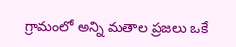గ్రామంలో అన్ని మతాల ప్రజలు ఒకే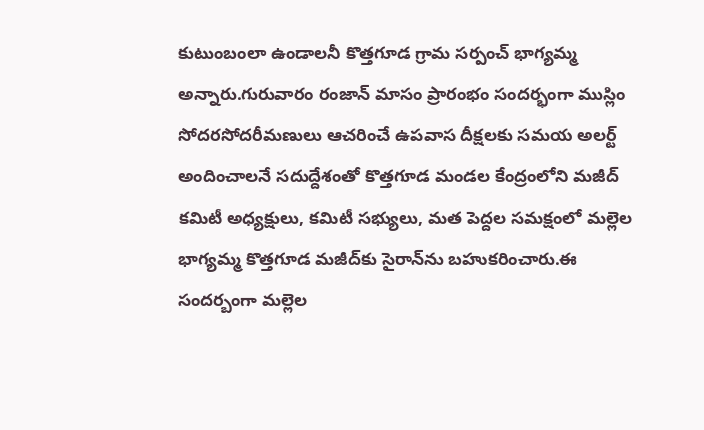కుటుంబంలా ఉండాలనీ కొత్తగూడ గ్రామ సర్పంచ్ భాగ్యమ్మ అన్నారు.గురువారం రంజాన్ మాసం ప్రారంభం సందర్భంగా ముస్లిం సోదరసోదరీమణులు ఆచరించే ఉపవాస దీక్షలకు సమయ అలర్ట్ అందించాలనే సదుద్దేశంతో కొత్తగూడ మండల కేంద్రంలోని మజీద్ కమిటీ అధ్యక్షులు, కమిటీ సభ్యులు, మత పెద్దల సమక్షంలో మల్లెల భాగ్యమ్మ కొత్తగూడ మజీద్‌కు సైరాన్‌ను బహుకరించారు.ఈ సందర్బంగా మల్లెల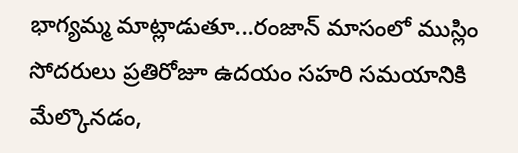భాగ్యమ్మ మాట్లాడుతూ...రంజాన్ మాసంలో ముస్లిం సోదరులు ప్రతిరోజూ ఉదయం సహరి సమయానికి మేల్కొనడం,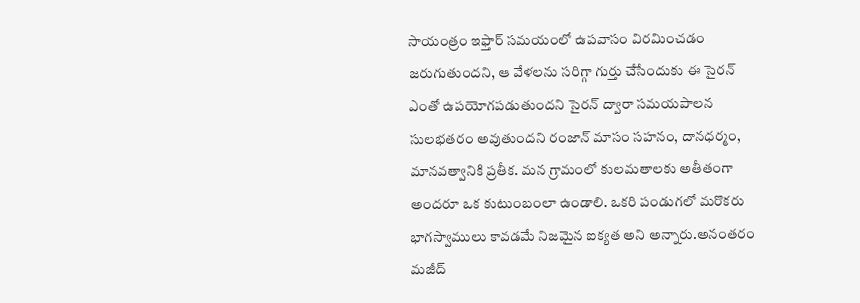సాయంత్రం ఇఫ్తార్ సమయంలో ఉపవాసం విరమించడం జరుగుతుందని, ఆ వేళలను సరిగ్గా గుర్తు చేసేందుకు ఈ సైరన్ ఎంతో ఉపయోగపడుతుందని సైరన్ ద్వారా సమయపాలన సులభతరం అవుతుందని రంజాన్ మాసం సహనం, దానధర్మం, మానవత్వానికి ప్రతీక. మన గ్రామంలో కులమతాలకు అతీతంగా అందరూ ఒక కుటుంబంలా ఉండాలి. ఒకరి పండుగలో మరొకరు భాగస్వాములు కావడమే నిజమైన ఐక్యత అని అన్నారు.అనంతరం మజీద్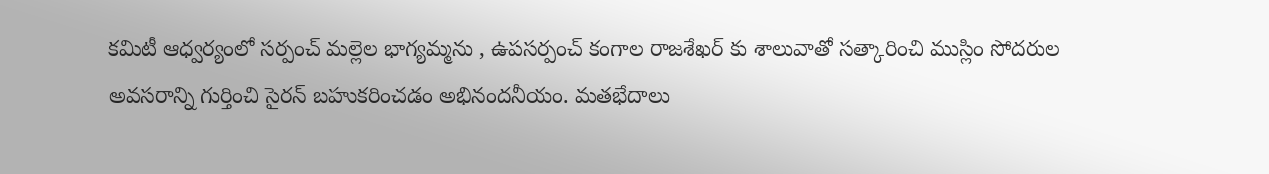కమిటీ ఆధ్వర్యంలో సర్పంచ్ మల్లెల భాగ్యమ్మను , ఉపసర్పంచ్ కంగాల రాజశేఖర్ కు శాలువాతో సత్కారించి ముస్లిం సోదరుల అవసరాన్ని గుర్తించి సైరన్ బహుకరించడం అభినందనీయం. మతభేదాలు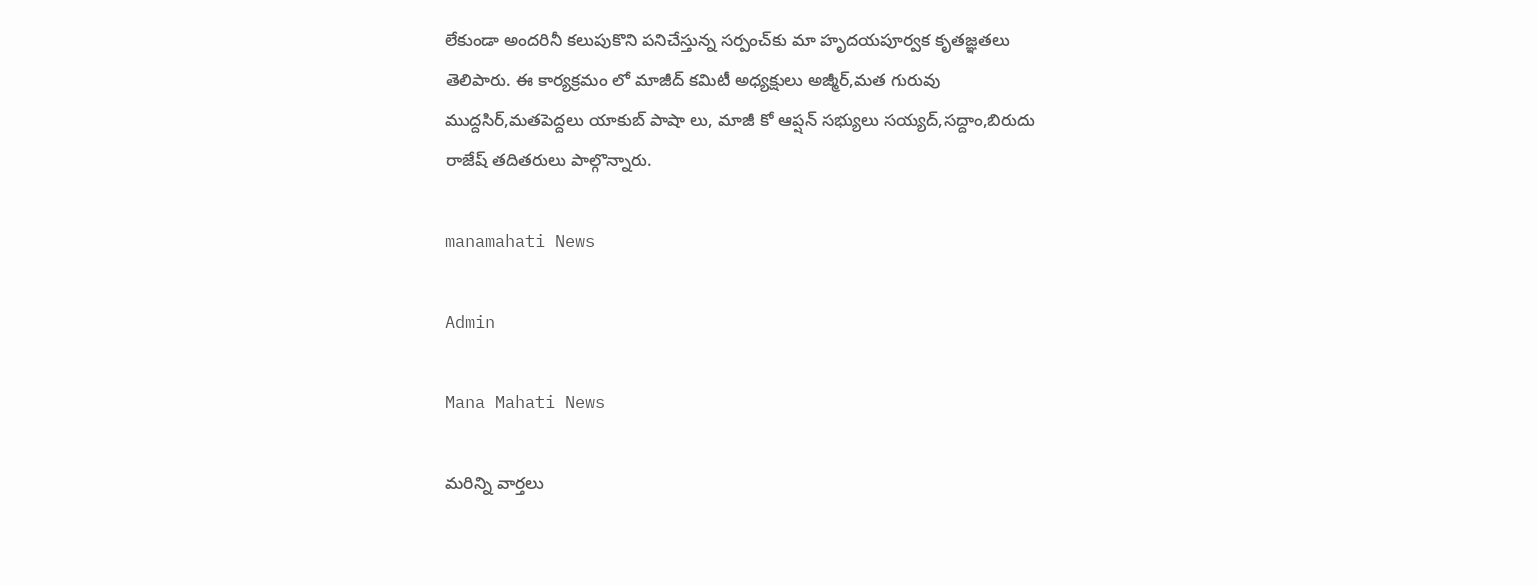లేకుండా అందరినీ కలుపుకొని పనిచేస్తున్న సర్పంచ్‌కు మా హృదయపూర్వక కృతజ్ఞతలు తెలిపారు. ఈ కార్యక్రమం లో మాజీద్ కమిటీ అధ్యక్షులు అజ్మీర్,మత గురువు ముద్దసిర్,మతపెద్దలు యాకుబ్ పాషా లు, మాజీ కో ఆప్షన్ సభ్యులు సయ్యద్,సద్దాం,బిరుదు రాజేష్ తదితరులు పాల్గొన్నారు.

manamahati News

Admin

Mana Mahati News

మరిన్ని వార్తలు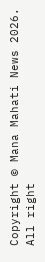Copyright © Mana Mahati News 2026. All right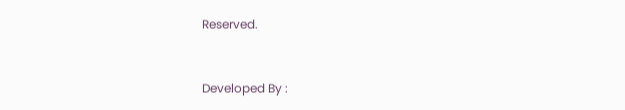Reserved.



Developed By :